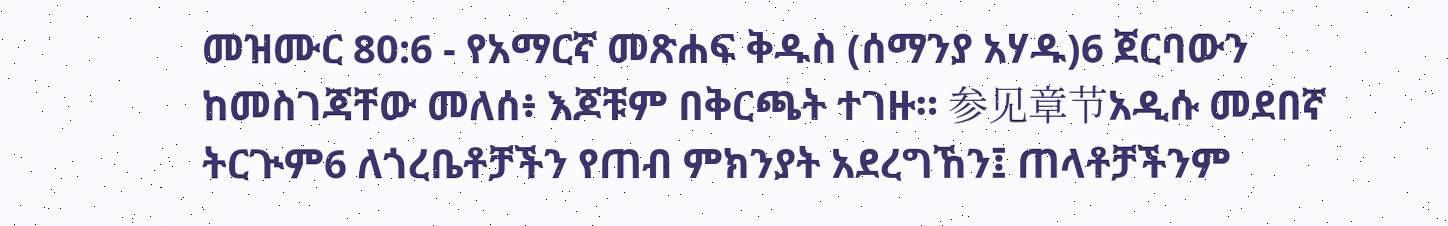መዝሙር 80:6 - የአማርኛ መጽሐፍ ቅዱስ (ሰማንያ አሃዱ)6 ጀርባውን ከመስገጃቸው መለሰ፥ እጆቹም በቅርጫት ተገዙ። 参见章节አዲሱ መደበኛ ትርጒም6 ለጎረቤቶቻችን የጠብ ምክንያት አደረግኸን፤ ጠላቶቻችንም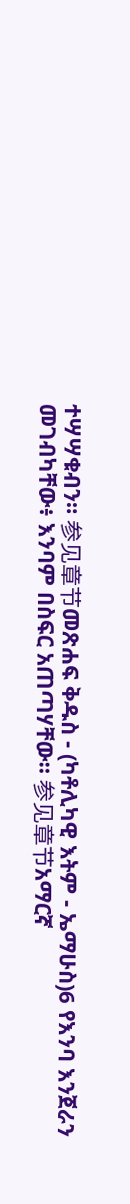ተሣሣቁብን። 参见章节መጽሐፍ ቅዱስ - (ካቶሊካዊ እትም - ኤማሁስ)6 የእንባ እንጀራን መገብካቸው፥ እንባም በስፍር አጠጣሃቸው። 参见章节አማርኛ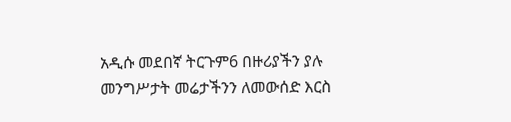አዲሱ መደበኛ ትርጉም6 በዙሪያችን ያሉ መንግሥታት መሬታችንን ለመውሰድ እርስ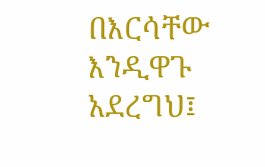በእርሳቸው እንዲዋጉ አደረግህ፤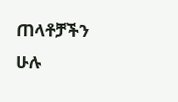ጠላቶቻችን ሁሉ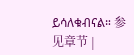ይሳለቁብናል። 参见章节 |